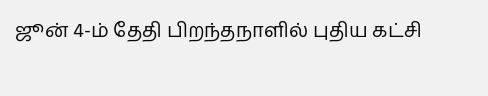ஜூன் 4-ம் தேதி பிறந்தநாளில் புதிய கட்சி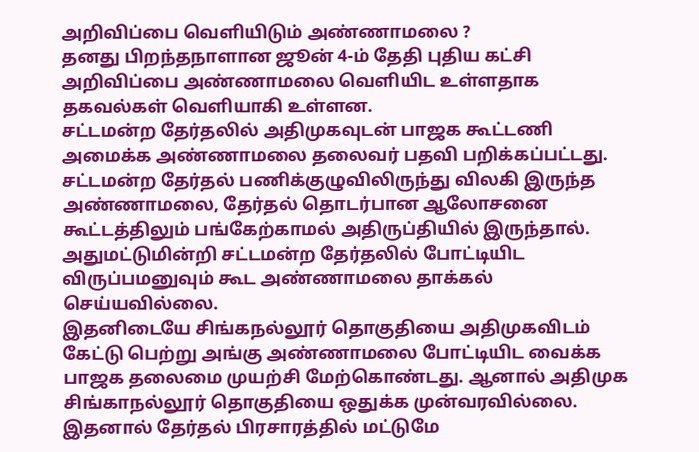அறிவிப்பை வெளியிடும் அண்ணாமலை ?
தனது பிறந்தநாளான ஜூன் 4-ம் தேதி புதிய கட்சி அறிவிப்பை அண்ணாமலை வெளியிட உள்ளதாக தகவல்கள் வெளியாகி உள்ளன.
சட்டமன்ற தேர்தலில் அதிமுகவுடன் பாஜக கூட்டணி அமைக்க அண்ணாமலை தலைவர் பதவி பறிக்கப்பட்டது. சட்டமன்ற தேர்தல் பணிக்குழுவிலிருந்து விலகி இருந்த அண்ணாமலை, தேர்தல் தொடர்பான ஆலோசனை கூட்டத்திலும் பங்கேற்காமல் அதிருப்தியில் இருந்தால். அதுமட்டுமின்றி சட்டமன்ற தேர்தலில் போட்டியிட விருப்பமனுவும் கூட அண்ணாமலை தாக்கல் செய்யவில்லை.
இதனிடையே சிங்கநல்லூர் தொகுதியை அதிமுகவிடம் கேட்டு பெற்று அங்கு அண்ணாமலை போட்டியிட வைக்க பாஜக தலைமை முயற்சி மேற்கொண்டது. ஆனால் அதிமுக சிங்காநல்லூர் தொகுதியை ஒதுக்க முன்வரவில்லை. இதனால் தேர்தல் பிரசாரத்தில் மட்டுமே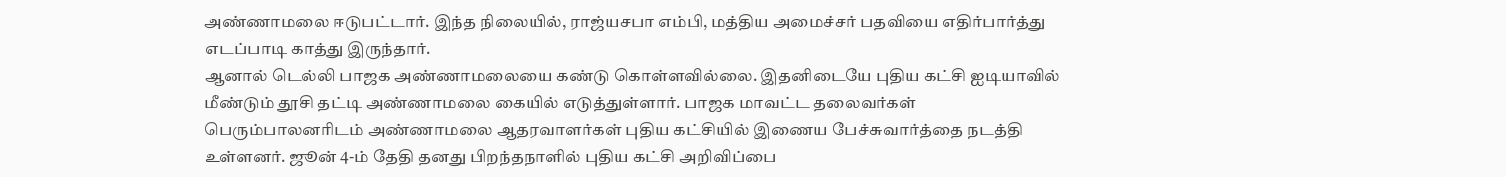அண்ணாமலை ஈடுபட்டார். இந்த நிலையில், ராஜ்யசபா எம்பி, மத்திய அமைச்சர் பதவியை எதிர்பார்த்து எடப்பாடி காத்து இருந்தார்.
ஆனால் டெல்லி பாஜக அண்ணாமலையை கண்டு கொள்ளவில்லை. இதனிடையே புதிய கட்சி ஐடியாவில் மீண்டும் தூசி தட்டி அண்ணாமலை கையில் எடுத்துள்ளார். பாஜக மாவட்ட தலைவர்கள் பெரும்பாலனரிடம் அண்ணாமலை ஆதரவாளர்கள் புதிய கட்சியில் இணைய பேச்சுவார்த்தை நடத்தி உள்ளனர். ஜூன் 4-ம் தேதி தனது பிறந்தநாளில் புதிய கட்சி அறிவிப்பை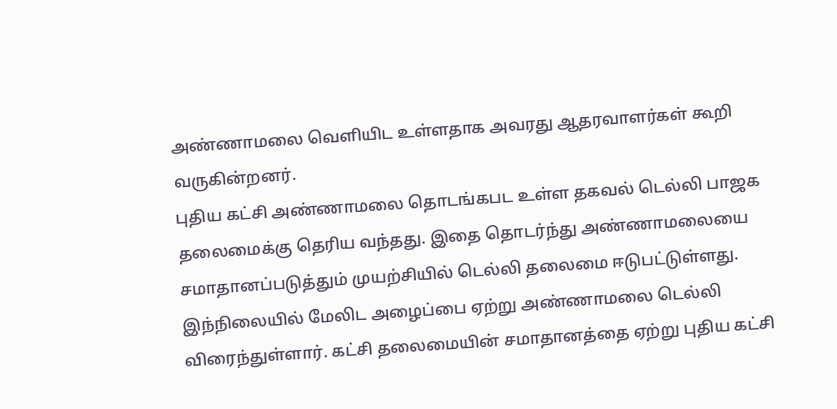அண்ணாமலை வெளியிட உள்ளதாக அவரது ஆதரவாளர்கள் கூறி வருகின்றனர்.
புதிய கட்சி அண்ணாமலை தொடங்கபட உள்ள தகவல் டெல்லி பாஜக தலைமைக்கு தெரிய வந்தது. இதை தொடர்ந்து அண்ணாமலையை சமாதானப்படுத்தும் முயற்சியில் டெல்லி தலைமை ஈடுபட்டுள்ளது. இந்நிலையில் மேலிட அழைப்பை ஏற்று அண்ணாமலை டெல்லி விரைந்துள்ளார். கட்சி தலைமையின் சமாதானத்தை ஏற்று புதிய கட்சி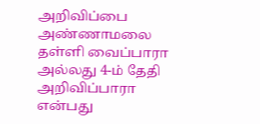அறிவிப்பை அண்ணாமலை தள்ளி வைப்பாரா அல்லது 4-ம் தேதி அறிவிப்பாரா என்பது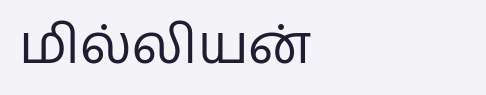மில்லியன்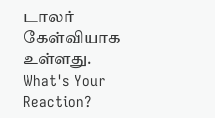டாலர் கேள்வியாக உள்ளது.
What's Your Reaction?